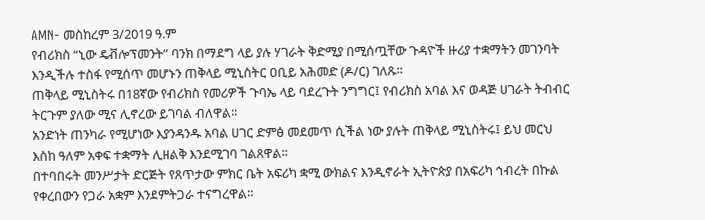AMN- መስከረም 3/2019 ዓ.ም
የብሪክስ “ኒው ዴቭሎፕመንት” ባንክ በማደግ ላይ ያሉ ሃገራት ቅድሚያ በሚሰጧቸው ጉዳዮች ዙሪያ ተቋማትን መገንባት እንዲችሉ ተስፋ የሚሰጥ መሆኑን ጠቅላይ ሚኒስትር ዐቢይ አሕመድ (ዶ/ር) ገለጹ፡፡
ጠቅላይ ሚኒስትሩ በ18ኛው የብሪክስ የመሪዎች ጉባኤ ላይ ባደረጉት ንግግር፤ የብሪክስ አባል እና ወዳጅ ሀገራት ትብብር ትርጉም ያለው ሚና ሊኖረው ይገባል ብለዋል፡፡
አንድነት ጠንካራ የሚሆነው እያንዳንዱ አባል ሀገር ድምፅ መደመጥ ሲችል ነው ያሉት ጠቅላይ ሚኒስትሩ፤ ይህ መርህ እስከ ዓለም አቀፍ ተቋማት ሊዘልቅ እንደሚገባ ገልጸዋል፡፡
በተባበሩት መንሥታት ድርጅት የጸጥታው ምክር ቤት አፍሪካ ቋሚ ውክልና እንዲኖራት ኢትዮጵያ በአፍሪካ ኅብረት በኩል የቀረበውን የጋራ አቋም እንደምትጋራ ተናግረዋል።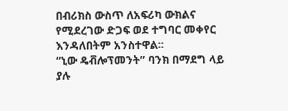በብሪክስ ውስጥ ለአፍሪካ ውክልና የሚደረገው ድጋፍ ወደ ተግባር መቀየር እንዳለበትም አንስተዋል፡፡
“ኒው ዴቭሎፕመንት” ባንክ በማደግ ላይ ያሉ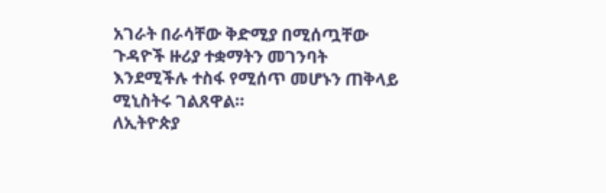አገራት በራሳቸው ቅድሚያ በሚሰጧቸው ጉዳዮች ዙሪያ ተቋማትን መገንባት እንደሚችሉ ተስፋ የሚሰጥ መሆኑን ጠቅላይ ሚኒስትሩ ገልጸዋል።
ለኢትዮጵያ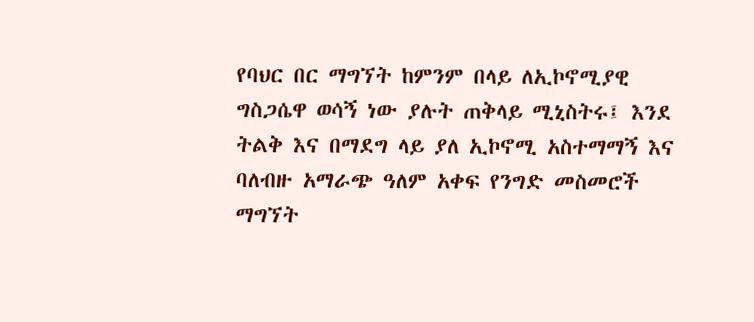የባህር በር ማግኘት ከምንም በላይ ለኢኮኖሚያዊ ግስጋሴዋ ወሳኝ ነው ያሉት ጠቅላይ ሚኒስትሩ፤ እንደ ትልቅ እና በማደግ ላይ ያለ ኢኮኖሚ አስተማማኝ እና ባለብዙ አማራጭ ዓለም አቀፍ የንግድ መስመሮች ማግኘት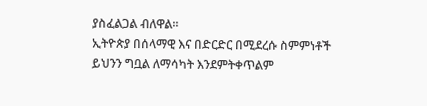ያስፈልጋል ብለዋል፡፡
ኢትዮጵያ በሰላማዊ እና በድርድር በሚደረሱ ስምምነቶች ይህንን ግቧል ለማሳካት እንደምትቀጥልም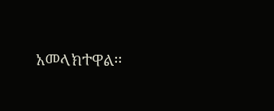አመላክተዋል፡፡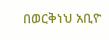በወርቅነህ አቢዮ